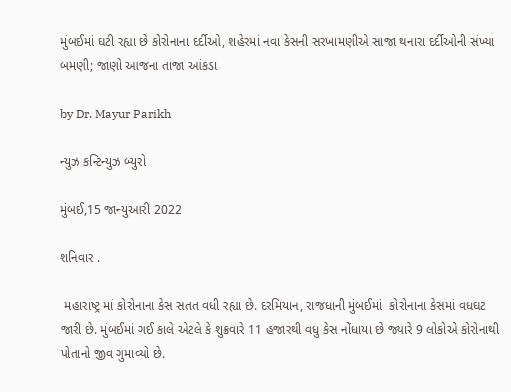મુંબઈમાં ઘટી રહ્યા છે કોરોનાના દર્દીઓ, શહેરમાં નવા કેસની સરખામણીએ સાજા થનારા દર્દીઓની સંખ્યા બમણી; જાણો આજના તાજા આંકડા

by Dr. Mayur Parikh

ન્યુઝ કન્ટિન્યુઝ બ્યુરો

મુંબઈ,15 જાન્યુઆરી 2022

શનિવાર .

 મહારાષ્ટ્ર માં કોરોનાના કેસ સતત વધી રહ્યા છે. દરમિયાન, રાજધાની મુંબઈમાં  કોરોનાના કેસમાં વધઘટ જારી છે. મુંબઈમાં ગઈ કાલે એટલે કે શુક્રવારે 11 હજારથી વધુ કેસ નોંધાયા છે જ્યારે 9 લોકોએ કોરોનાથી પોતાનો જીવ ગુમાવ્યો છે.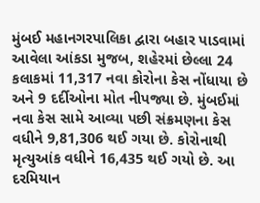મુંબઈ મહાનગરપાલિકા દ્વારા બહાર પાડવામાં આવેલા આંકડા મુજબ, શહેરમાં છેલ્લા 24 કલાકમાં 11,317 નવા કોરોના કેસ નોંધાયા છે અને 9 દર્દીઓના મોત નીપજ્યા છે. મુંબઈમાં નવા કેસ સામે આવ્યા પછી સંક્રમણના કેસ વધીને 9,81,306 થઈ ગયા છે. કોરોનાથી મૃત્યુઆંક વધીને 16,435 થઈ ગયો છે. આ દરમિયાન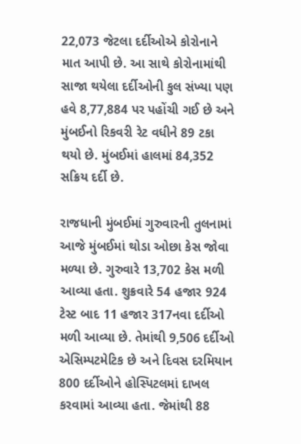22,073 જેટલા દર્દીઓએ કોરોનાને માત આપી છે. આ સાથે કોરોનામાંથી સાજા થયેલા દર્દીઓની કુલ સંખ્યા પણ હવે 8,77,884 પર પહોંચી ગઈ છે અને મુંબઈનો રિકવરી રેટ વધીને 89 ટકા થયો છે. મુંબઈમાં હાલમાં 84,352 સક્રિય દર્દી છે.

રાજધાની મુંબઈમાં ગુરુવારની તુલનામાં આજે મુંબઈમાં થોડા ઓછા કેસ જોવા મળ્યા છે. ગુરુવારે 13,702 કેસ મળી આવ્યા હતા. શુક્રવારે 54 હજાર 924 ટેસ્ટ બાદ 11 હજાર 317નવા દર્દીઓ મળી આવ્યા છે. તેમાંથી 9,506 દર્દીઓ એસિમ્પટમેટિક છે અને દિવસ દરમિયાન 800 દર્દીઓને હોસ્પિટલમાં દાખલ કરવામાં આવ્યા હતા. જેમાંથી 88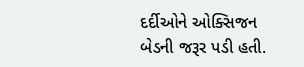દર્દીઓને ઓક્સિજન બેડની જરૂર પડી હતી.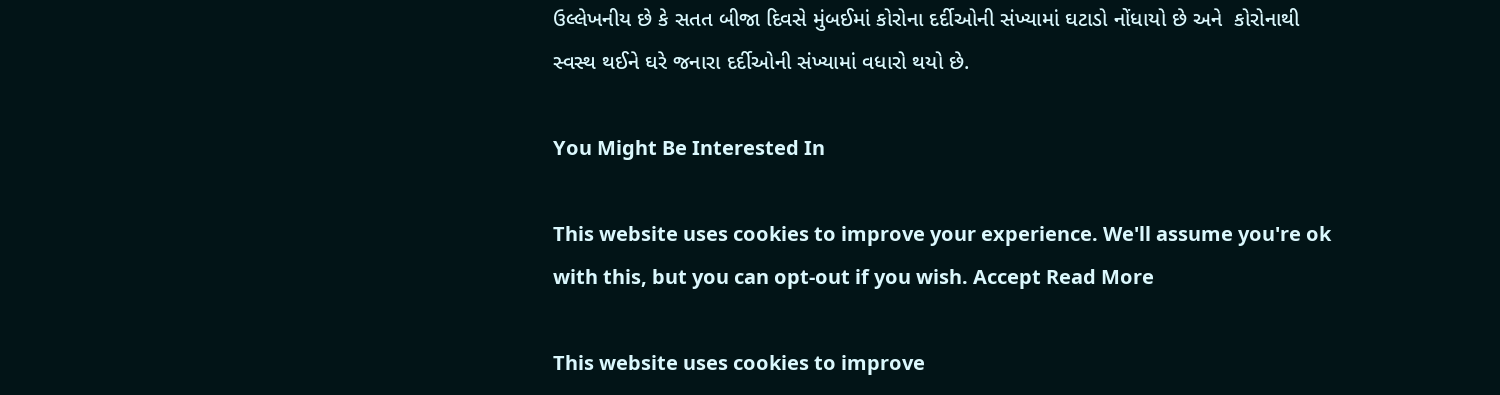ઉલ્લેખનીય છે કે સતત બીજા દિવસે મુંબઈમાં કોરોના દર્દીઓની સંખ્યામાં ઘટાડો નોંધાયો છે અને  કોરોનાથી સ્વસ્થ થઈને ઘરે જનારા દર્દીઓની સંખ્યામાં વધારો થયો છે.

You Might Be Interested In

This website uses cookies to improve your experience. We'll assume you're ok with this, but you can opt-out if you wish. Accept Read More

This website uses cookies to improve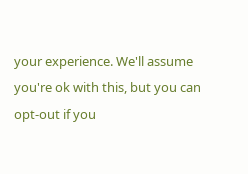your experience. We'll assume you're ok with this, but you can opt-out if you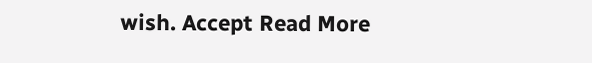wish. Accept Read More